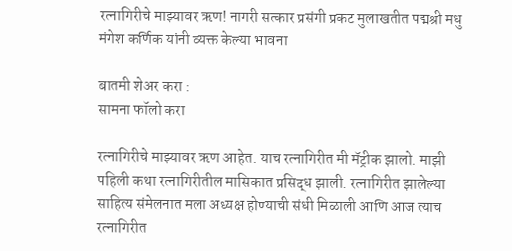रत्नागिरीचे माझ्यावर ऋण! नागरी सत्कार प्रसंगी प्रकट मुलाखतीत पद्मश्री मधु मंगेश कर्णिक यांनी व्यक्त केल्या भावना

बातमी शेअर करा :
सामना फॉलो करा

रत्नागिरीचे माझ्यावर ऋण आहेत. याच रत्नागिरीत मी मॅट्रीक झालो. माझी पहिली कथा रत्नागिरीतील मासिकात प्रसिद्ध झाली. रत्नागिरीत झालेल्या साहित्य संमेलनात मला अध्यक्ष होण्याची संधी मिळाली आणि आज त्याच रत्नागिरीत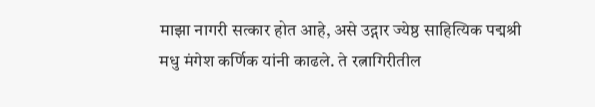माझा नागरी सत्कार होत आहे, असे उद्गार ज्येष्ठ साहित्यिक पद्मश्री मधु मंगेश कर्णिक यांनी काढले. ते रत्नागिरीतील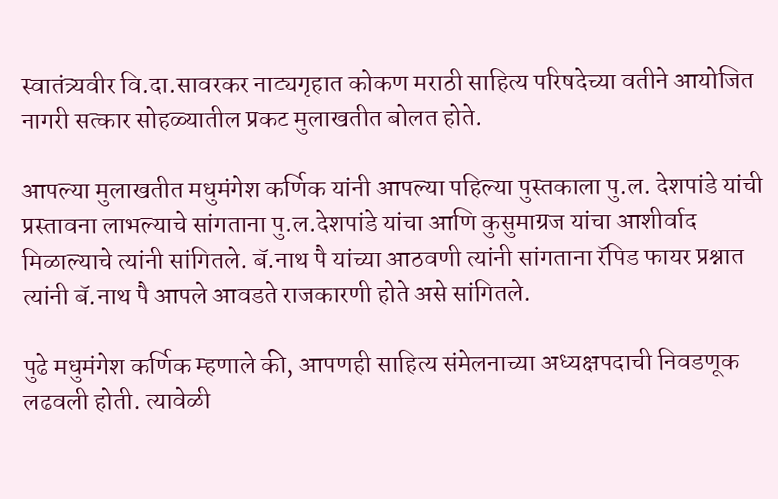स्वातंत्र्यवीर वि.दा.सावरकर नाट्यगृहात कोकण मराठी साहित्य परिषदेच्या वतीने आयोजित नागरी सत्कार सोहळ्यातील प्रकट मुलाखतीत बोलत होते.

आपल्या मुलाखतीत मधुमंगेश कर्णिक यांनी आपल्या पहिल्या पुस्तकाला पु.ल. देशपांडे यांची प्रस्तावना लाभल्याचे सांगताना पु.ल.देशपांडे यांचा आणि कुसुमाग्रज यांचा आशीर्वाद मिळाल्याचे त्यांनी सांगितले. बॅ.नाथ पै यांच्या आठवणी त्यांनी सांगताना रॅपिड फायर प्रश्नात त्यांनी बॅ.नाथ पै आपले आवडते राजकारणी होते असे सांगितले.

पुढे मधुमंगेश कर्णिक म्हणाले की, आपणही साहित्य संमेलनाच्या अध्यक्षपदाची निवडणूक लढवली होती. त्यावेळी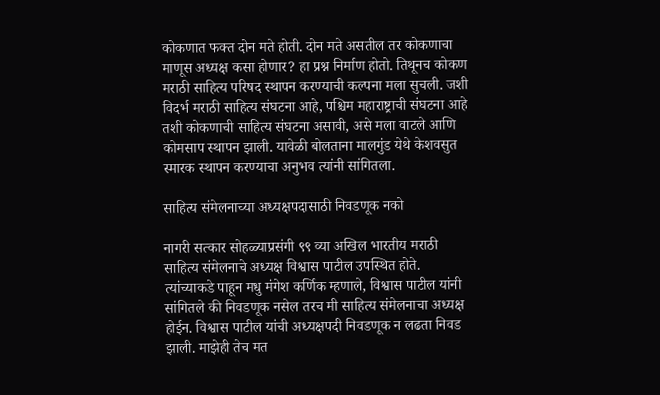कोकणात फक्त दोन मते होती. दोन मते असतील तर कोकणाचा माणूस अध्यक्ष कसा होणार? हा प्रश्न निर्माण होतो. तिथूनच कोकण मराठी साहित्य परिषद स्थापन करण्याची कल्पना मला सुचली. जशी विदर्भ मराठी साहित्य संघटना आहे, पश्चिम महाराष्ट्राची संघटना आहे तशी कोकणाची साहित्य संघटना असावी, असे मला वाटले आणि कोमसाप स्थापन झाली. यावेळी बोलताना मालगुंड येथे केशवसुत स्मारक स्थापन करण्याचा अनुभव त्यांनी सांगितला.

साहित्य संमेलनाच्या अध्यक्षपदासाठी निवडणूक नको

नागरी सत्कार सोहळ्याप्रसंगी ९९ व्या अखिल भारतीय मराठी साहित्य संमेलनाचे अध्यक्ष विश्वास पाटील उपस्थित होते. त्यांच्याकडे पाहून मधु मंगेश कर्णिक म्हणाले, विश्वास पाटील यांनी सांगितले की निवडणूक नसेल तरच मी साहित्य संमेलनाचा अध्यक्ष होईन. विश्वास पाटील यांची अध्यक्षपदी निवडणूक न लढता निवड झाली. माझेही तेच मत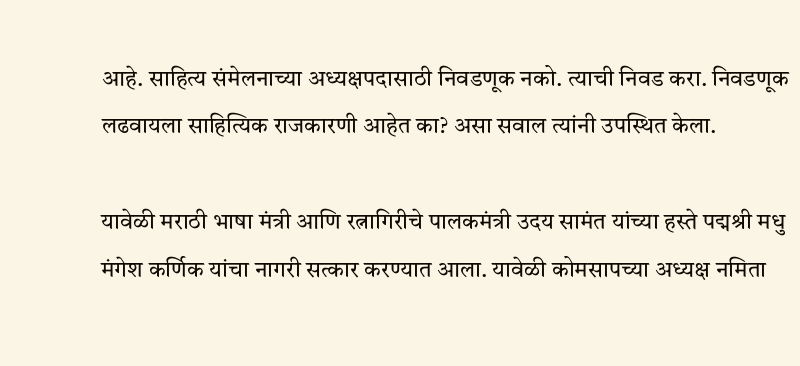आहे. साहित्य संमेलनाच्या अध्यक्षपदासाठी निवडणूक नको. त्याची निवड करा. निवडणूक लढवायला साहित्यिक राजकारणी आहेत का? असा सवाल त्यांनी उपस्थित केला.

यावेळी मराठी भाषा मंत्री आणि रत्नागिरीचे पालकमंत्री उदय सामंत यांच्या हस्ते पद्मश्री मधु मंगेश कर्णिक यांचा नागरी सत्कार करण्यात आला. यावेळी कोमसापच्या अध्यक्ष नमिता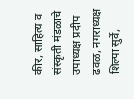कीर, साहित्य व संस्कृती मंडळाचे उपाध्यक्ष प्रदीप ढवळ, नगराध्यक्ष शिल्पा सुर्वे,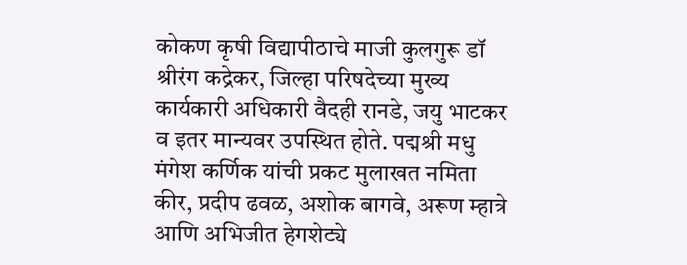कोकण कृषी विद्यापीठाचे माजी कुलगुरू डॉ श्रीरंग कद्रेकर, जिल्हा परिषदेच्या मुख्य कार्यकारी अधिकारी वैदही रानडे, जयु भाटकर व इतर मान्यवर उपस्थित होते. पद्मश्री मधु मंगेश कर्णिक यांची प्रकट मुलाखत नमिता कीर, प्रदीप ढवळ, अशोक बागवे, अरूण म्हात्रे आणि अभिजीत हेगशेट्ये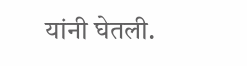यांनी घेतली.